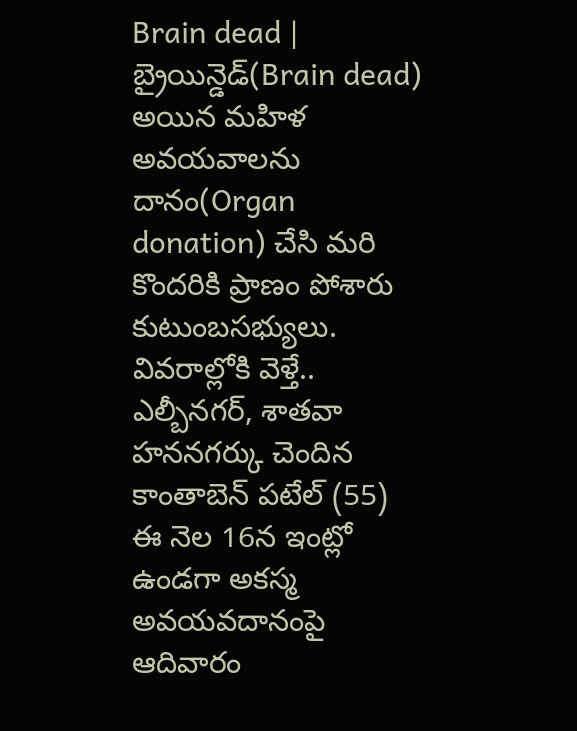Brain dead | బ్రైయిన్డెడ్(Brain dead) అయిన మహిళ అవయవాలను దానం(Organ donation) చేసి మరి కొందరికి ప్రాణం పోశారు కుటుంబసభ్యులు. వివరాల్లోకి వెళ్తే.. ఎల్బీనగర్, శాతవా హననగర్కు చెందిన కాంతాబెన్ పటేల్ (55) ఈ నెల 16న ఇంట్లో ఉండగా అకస్మ
అవయవదానంపై ఆదివారం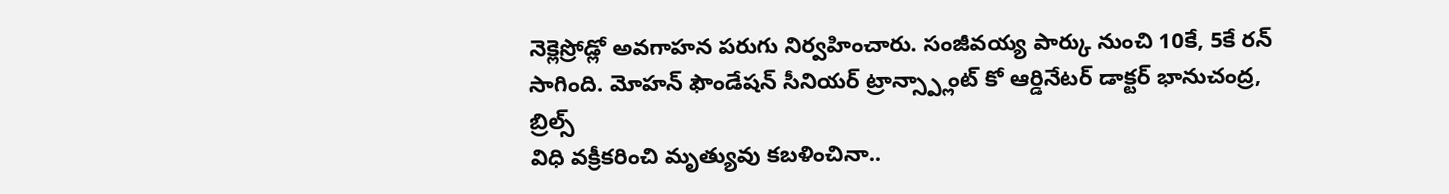నెక్లెస్రోడ్లో అవగాహన పరుగు నిర్వహించారు. సంజీవయ్య పార్కు నుంచి 10కే, 5కే రన్ సాగింది. మోహన్ ఫౌండేషన్ సీనియర్ ట్రాన్స్ప్లాంట్ కో ఆర్డినేటర్ డాక్టర్ భానుచంద్ర, బ్రిల్స్
విధి వక్రీకరించి మృత్యువు కబళించినా..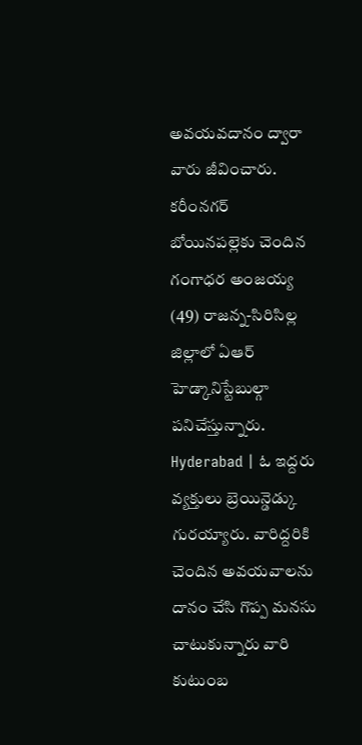అవయవదానం ద్వారా వారు జీవించారు. కరీంనగర్ బోయినపల్లెకు చెందిన గంగాధర అంజయ్య (49) రాజన్న-సిరిసిల్ల జిల్లాలో ఏఆర్ హెడ్కానిస్టేబుల్గా పనిచేస్తున్నారు.
Hyderabad | ఓ ఇద్దరు వ్యక్తులు బ్రెయిన్డెడ్కు గురయ్యారు. వారిద్దరికి చెందిన అవయవాలను దానం చేసి గొప్ప మనసు చాటుకున్నారు వారి కుటుంబ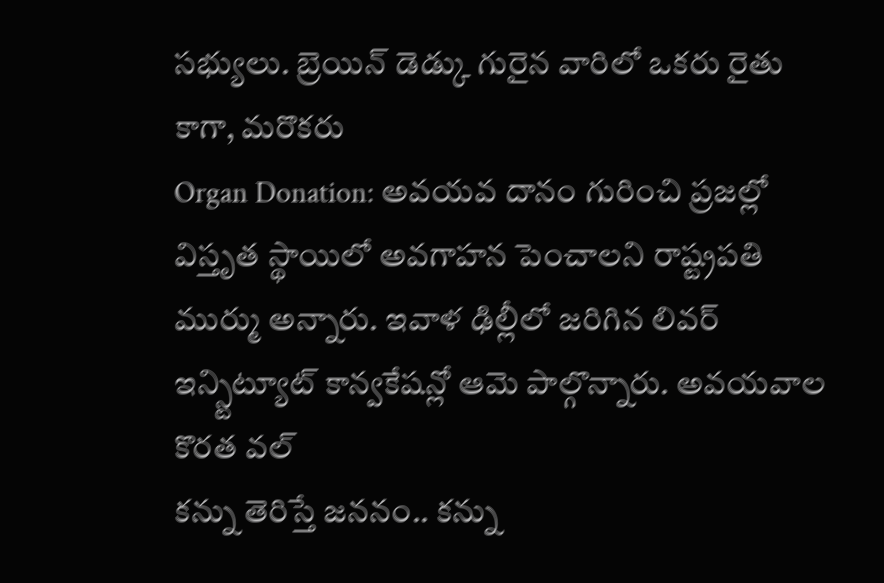సభ్యులు. బ్రెయిన్ డెడ్కు గురైన వారిలో ఒకరు రైతు కాగా, మరొకరు
Organ Donation: అవయవ దానం గురించి ప్రజల్లో విస్తృత స్థాయిలో అవగాహన పెంచాలని రాష్ట్రపతి ముర్ము అన్నారు. ఇవాళ ఢిల్లీలో జరిగిన లివర్ ఇన్స్టిట్యూట్ కాన్వకేషన్లో ఆమె పాల్గొన్నారు. అవయవాల కొరత వల్
కన్ను తెరిస్తే జననం.. కన్ను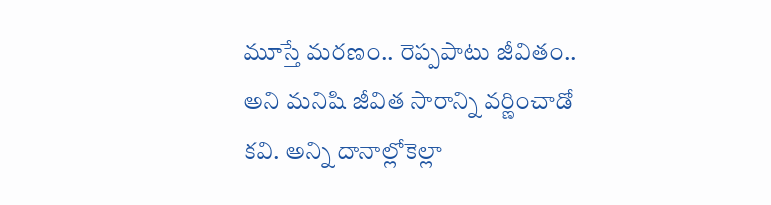మూస్తే మరణం.. రెప్పపాటు జీవితం.. అని మనిషి జీవిత సారాన్ని వర్ణించాడో కవి. అన్ని దానాల్లోకెల్లా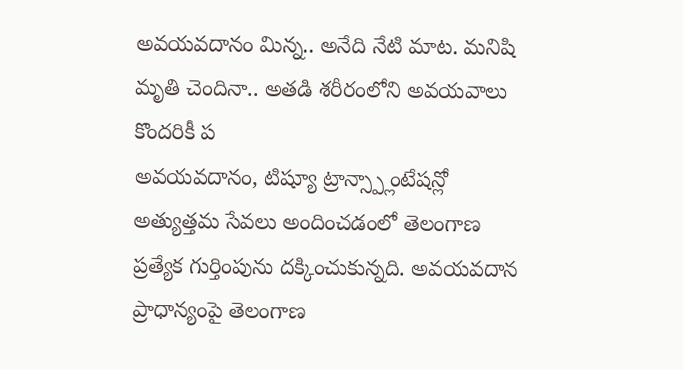అవయవదానం మిన్న.. అనేది నేటి మాట. మనిషి మృతి చెందినా.. అతడి శరీరంలోని అవయవాలు కొందరికీ ప
అవయవదానం, టిష్యూ ట్రాన్స్ప్లాంటేషన్లో అత్యుత్తమ సేవలు అందించడంలో తెలంగాణ ప్రత్యేక గుర్తింపును దక్కించుకున్నది. అవయవదాన ప్రాధాన్యంపై తెలంగాణ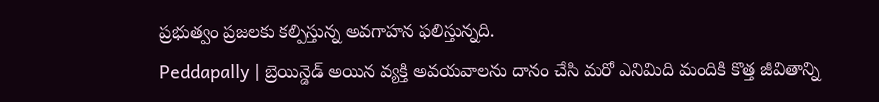ప్రభుత్వం ప్రజలకు కల్పిస్తున్న అవగాహన ఫలిస్తున్నది.
Peddapally | బ్రెయిన్డెడ్ అయిన వ్యక్తి అవయవాలను దానం చేసి మరో ఎనిమిది మందికి కొత్త జీవితాన్ని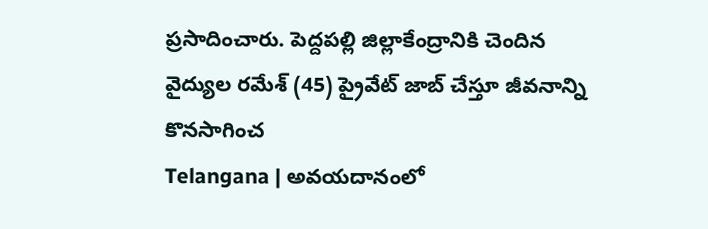ప్రసాదించారు. పెద్దపల్లి జిల్లాకేంద్రానికి చెందిన వైద్యుల రమేశ్ (45) ప్రైవేట్ జాబ్ చేస్తూ జీవనాన్ని కొనసాగించ
Telangana | అవయదానంలో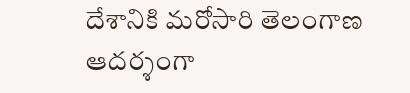దేశానికి మరోసారి తెలంగాణ ఆదర్శంగా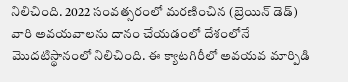నిలిచింది. 2022 సంవత్సరంలో మరణించిన (బ్రెయిన్ డెడ్) వారి అవయవాలను దానం చేయడంలో దేశంలోనే మొదటిస్థానంలో నిలిచింది. ఈ క్యాటగిరీలో అవయవ మార్పిడి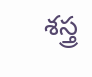శస్త్ర